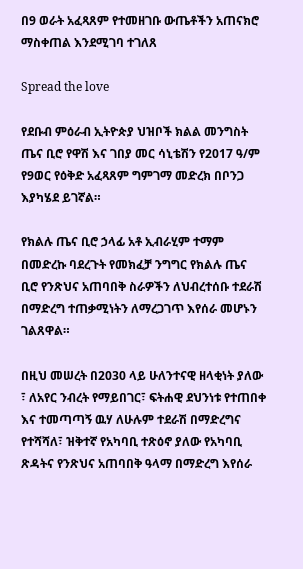በ9 ወራት አፈጻጸም የተመዘገቡ ውጤቶችን አጠናክሮ ማስቀጠል እንደሚገባ ተገለጸ

Spread the love

የደቡብ ምዕራብ ኢትዮጵያ ህዝቦች ክልል መንግስት ጤና ቢሮ የዋሽ እና ገበያ መር ሳኒቴሽን የ2017 ዓ/ም የ9ወር የዕቅድ አፈጻጸም ግምገማ መድረክ በቦንጋ እያካሄደ ይገኛል።

የክልሉ ጤና ቢሮ ኃላፊ አቶ ኢብራሂም ተማም በመድረኩ ባደረጉት የመክፈቻ ንግግር የክልሉ ጤና ቢሮ የንጽህና አጠባበቅ ስራዎችን ለህብረተሰቡ ተደራሽ በማድረግ ተጠቃሚነትን ለማረጋገጥ እየሰራ መሆኑን ገልጸዋል።

በዚህ መሠረት በ2030 ላይ ሁለንተናዊ ዘላቂነት ያለው ፣ ለአየር ንብረት የማይበገር፣ ፍትሐዊ ደህንነቱ የተጠበቀ እና ተመጣጣኝ ዉሃ ለሁሉም ተደራሽ በማድረግና የተሻሻለ፣ ዝቅተኛ የአካባቢ ተጽዕኖ ያለው የአካባቢ ጽዳትና የንጽህና አጠባበቅ ዓላማ በማድረግ እየሰራ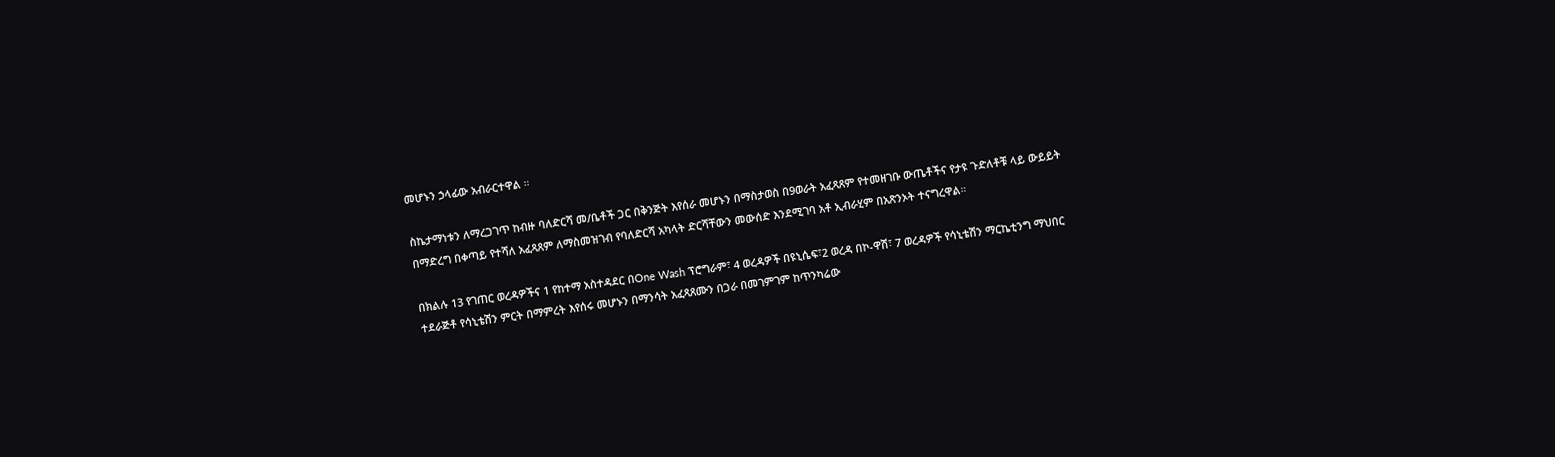መሆኑን ኃላፊው አብራርተዋል ።

ስኬታማነቱን ለማረጋገጥ ከብዙ ባለድርሻ መ/ቤቶች ጋር በቅንጅት እየሰራ መሆኑን በማስታወስ በ9ወራት አፈጻጸም የተመዘገቡ ውጤቶችና የታዩ ጉድለቶቹ ላይ ውይይት በማድረግ በቀጣይ የተሻለ አፈጻጸም ለማስመዝገብ የባለድርሻ አካላት ድርሻቸውን መውሰድ እንደሚገባ አቶ ኢብራሂም በአጽንኦት ተናግረዋል።

በክልሉ 13 የገጠር ወረዳዎችና 1 የከተማ አስተዳደር በOne Wash ፕሮግራም፣ 4 ወረዳዎች በዩኒሴፍ፣2 ወረዳ በኮ-ዋሽ፣ 7 ወረዳዎች የሳኒቴሽን ማርኬቲንግ ማህበር ተደራጅቶ የሳኒቴሽን ምርት በማምረት እየሰሩ መሆኑን በማንሳት አፈጻጸሙን በጋራ በመገምገም ከጥንካሬው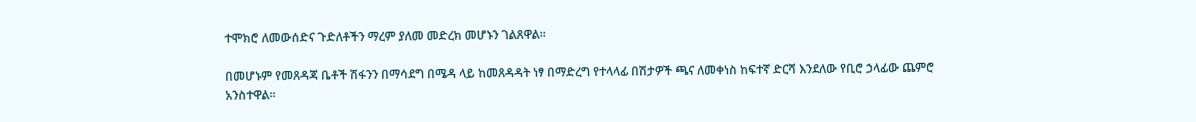ተሞክሮ ለመውሰድና ጉድለቶችን ማረም ያለመ መድረክ መሆኑን ገልጸዋል።

በመሆኑም የመጸዳጃ ቤቶች ሽፋንን በማሳደግ በሜዳ ላይ ከመጸዳዳት ነፃ በማድረግ የተላላፊ በሽታዎች ጫና ለመቀነስ ከፍተኛ ድርሻ እንደለው የቢሮ ኃላፊው ጨምሮ አንስተዋል።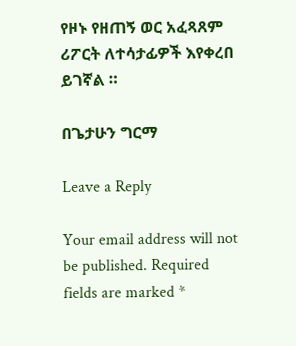የዞኑ የዘጠኝ ወር አፈጻጸም ሪፖርት ለተሳታፊዎች እየቀረበ ይገኛል ።

በጌታሁን ግርማ

Leave a Reply

Your email address will not be published. Required fields are marked *